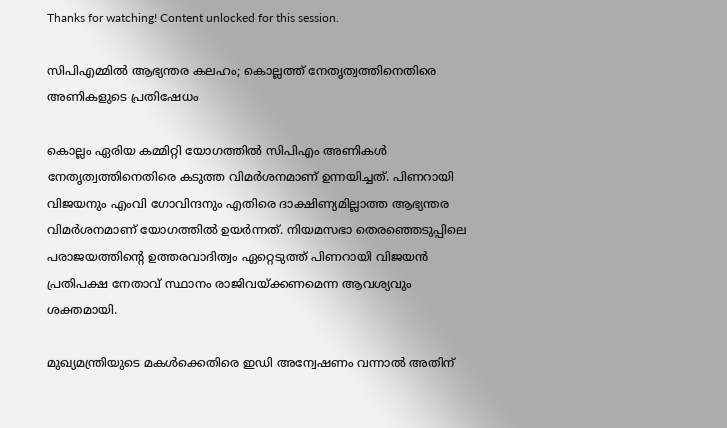Thanks for watching! Content unlocked for this session.

സിപിഎമ്മിൽ ആഭ്യന്തര കലഹം; കൊല്ലത്ത് നേതൃത്വത്തിനെതിരെ അണികളുടെ പ്രതിഷേധം

കൊല്ലം ഏരിയ കമ്മിറ്റി യോഗത്തിൽ സിപിഎം അണികൾ നേതൃത്വത്തിനെതിരെ കടുത്ത വിമർശനമാണ് ഉന്നയിച്ചത്. പിണറായി വിജയനും എംവി ഗോവിന്ദനും എതിരെ ദാക്ഷിണ്യമില്ലാത്ത ആഭ്യന്തര വിമർശനമാണ് യോഗത്തിൽ ഉയർന്നത്. നിയമസഭാ തെരഞ്ഞെടുപ്പിലെ പരാജയത്തിന്റെ ഉത്തരവാദിത്വം ഏറ്റെടുത്ത് പിണറായി വിജയൻ പ്രതിപക്ഷ നേതാവ് സ്ഥാനം രാജിവയ്ക്കണമെന്ന ആവശ്യവും ശക്തമായി.

മുഖ്യമന്ത്രിയുടെ മകൾക്കെതിരെ ഇഡി അന്വേഷണം വന്നാൽ അതിന്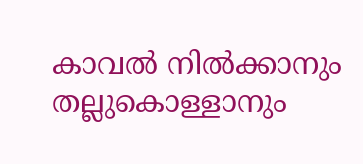കാവൽ നിൽക്കാനും തല്ലുകൊള്ളാനും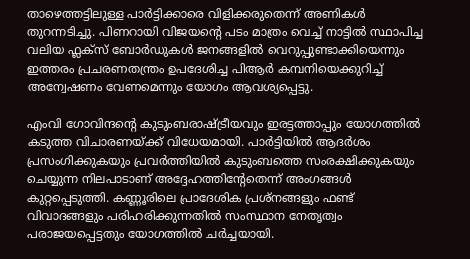താഴെത്തട്ടിലുള്ള പാർട്ടിക്കാരെ വിളിക്കരുതെന്ന് അണികൾ തുറന്നടിച്ചു. പിണറായി വിജയന്റെ പടം മാത്രം വെച്ച് നാട്ടിൽ സ്ഥാപിച്ച വലിയ ഫ്ലക്സ് ബോർഡുകൾ ജനങ്ങളിൽ വെറുപ്പുണ്ടാക്കിയെന്നും ഇത്തരം പ്രചരണതന്ത്രം ഉപദേശിച്ച പിആർ കമ്പനിയെക്കുറിച്ച് അന്വേഷണം വേണമെന്നും യോഗം ആവശ്യപ്പെട്ടു.

എംവി ഗോവിന്ദന്റെ കുടുംബരാഷ്ട്രീയവും ഇരട്ടത്താപ്പും യോഗത്തിൽ കടുത്ത വിചാരണയ്ക്ക് വിധേയമായി. പാർട്ടിയിൽ ആദർശം പ്രസംഗിക്കുകയും പ്രവർത്തിയിൽ കുടുംബത്തെ സംരക്ഷിക്കുകയും ചെയ്യുന്ന നിലപാടാണ് അദ്ദേഹത്തിന്റേതെന്ന് അംഗങ്ങൾ കുറ്റപ്പെടുത്തി. കണ്ണൂരിലെ പ്രാദേശിക പ്രശ്നങ്ങളും ഫണ്ട് വിവാദങ്ങളും പരിഹരിക്കുന്നതിൽ സംസ്ഥാന നേതൃത്വം പരാജയപ്പെട്ടതും യോഗത്തിൽ ചർച്ചയായി.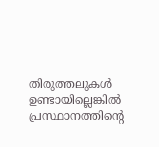തിരുത്തലുകൾ ഉണ്ടായില്ലെങ്കിൽ പ്രസ്ഥാനത്തിന്റെ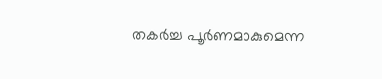തകർച്ച പൂർണമാകുമെന്ന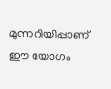മുന്നറിയിപ്പാണ് ഈ യോഗം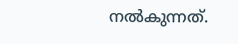നൽകുന്നത്.